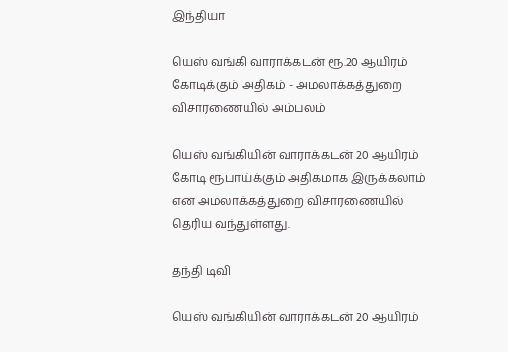இந்தியா

யெஸ் வங்கி வாராக்கடன் ரூ.20 ஆயிரம் கோடிக்கும் அதிகம் - அமலாக்கத்துறை விசாரணையில் அம்பலம்

யெஸ் வங்கியின் வாராக்கடன் 20 ஆயிரம் கோடி ரூபாய்க்கும் அதிகமாக இருக்கலாம் என அமலாக்கத்துறை விசாரணையில் தெரிய வந்துள்ளது.

தந்தி டிவி

யெஸ் வங்கியின் வாராக்கடன் 20 ஆயிரம்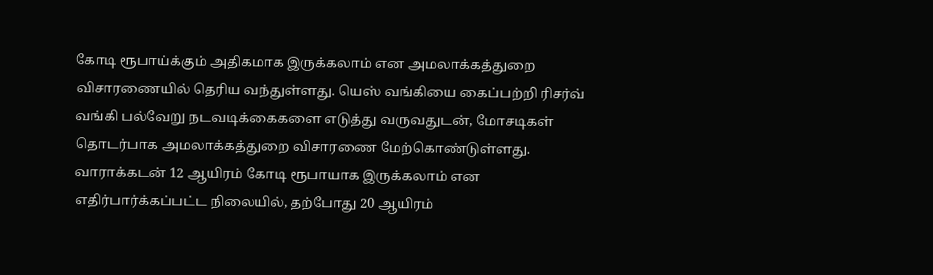கோடி ரூபாய்க்கும் அதிகமாக இருக்கலாம் என அமலாக்கத்துறை விசாரணையில் தெரிய வந்துள்ளது. யெஸ் வங்கியை கைப்பற்றி ரிசர்வ் வங்கி பல்வேறு நடவடிக்கைகளை எடுத்து வருவதுடன், மோசடிகள் தொடர்பாக அமலாக்கத்துறை விசாரணை மேற்கொண்டுள்ளது. வாராக்கடன் 12 ஆயிரம் கோடி ரூபாயாக இருக்கலாம் என எதிர்பார்க்கப்பட்ட நிலையில், தற்போது 20 ஆயிரம்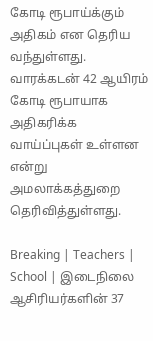கோடி ரூபாய்க்கும் அதிகம் என தெரிய வந்துள்ளது. வாரக்கடன் 42 ஆயிரம் கோடி ரூபாயாக அதிகரிக்க வாய்ப்புகள் உள்ளன என்று அமலாக்கத்துறை தெரிவித்துள்ளது.

Breaking | Teachers | School | இடைநிலை ஆசிரியர்களின் 37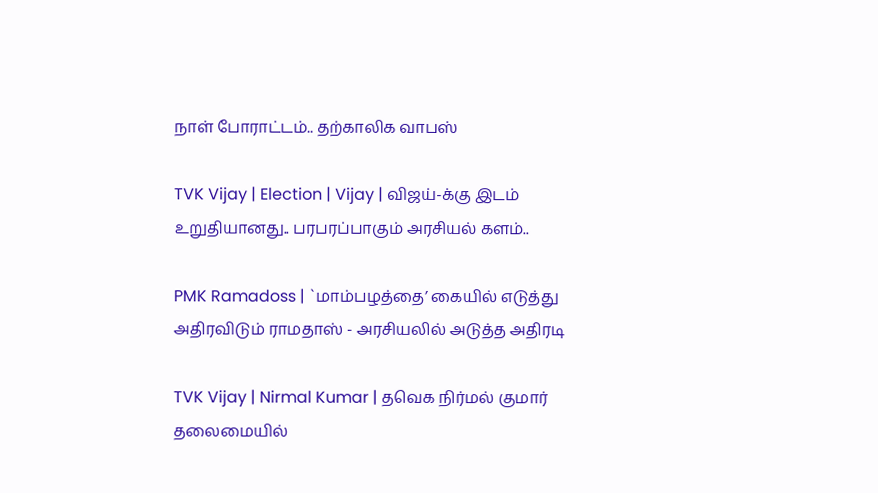நாள் போராட்டம்.. தற்காலிக வாபஸ்

TVK Vijay | Election | Vijay | விஜய்-க்கு இடம் உறுதியானது.. பரபரப்பாகும் அரசியல் களம்..

PMK Ramadoss | `மாம்பழத்தை’ கையில் எடுத்து அதிரவிடும் ராமதாஸ் - அரசியலில் அடுத்த அதிரடி

TVK Vijay | Nirmal Kumar | தவெக நிர்மல் குமார் தலைமையில்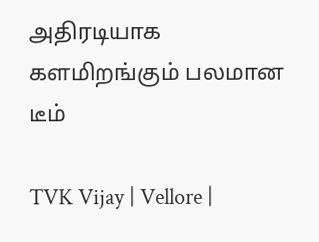அதிரடியாக களமிறங்கும் பலமான டீம்

TVK Vijay | Vellore |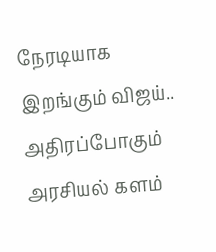நேரடியாக இறங்கும் விஜய்.. அதிரப்போகும் அரசியல் களம்